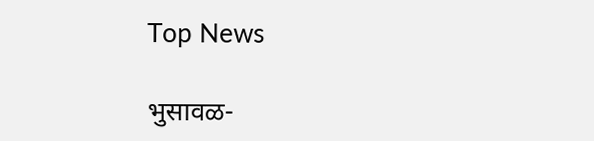Top News

भुसावळ-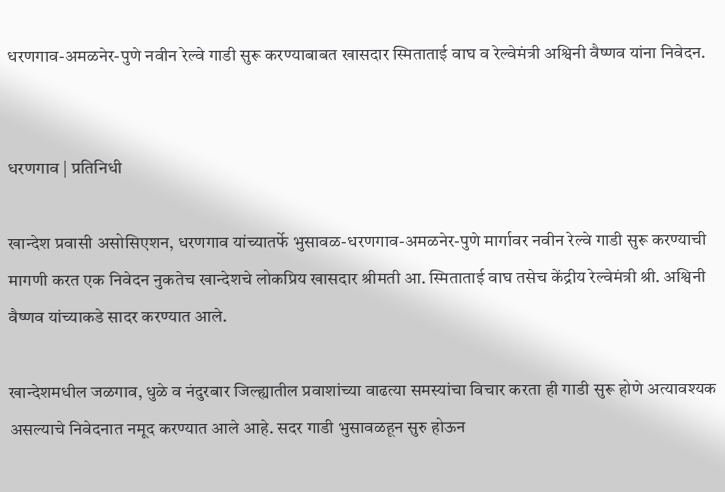धरणगाव-अमळनेर-पुणे नवीन रेल्वे गाडी सुरू करण्याबाबत खासदार स्मिताताई वाघ व रेल्वेमंत्री अश्विनी वैष्णव यांना निवेदन.


धरणगाव | प्रतिनिधी

खान्देश प्रवासी असोसिएशन, धरणगाव यांच्यातर्फे भुसावळ-धरणगाव-अमळनेर-पुणे मार्गावर नवीन रेल्वे गाडी सुरू करण्याची मागणी करत एक निवेदन नुकतेच खान्देशचे लोकप्रिय खासदार श्रीमती आ. स्मिताताई वाघ तसेच केंद्रीय रेल्वेमंत्री श्री. अश्विनी वैष्णव यांच्याकडे सादर करण्यात आले.

खान्देशमधील जळगाव, धुळे व नंदुरबार जिल्ह्यातील प्रवाशांच्या वाढत्या समस्यांचा विचार करता ही गाडी सुरू होणे अत्यावश्यक असल्याचे निवेदनात नमूद करण्यात आले आहे. सदर गाडी भुसावळहून सुरु होऊन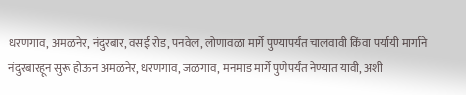धरणगाव, अमळनेर, नंदुरबार, वसई रोड, पनवेल, लोणावळा मार्गे पुण्यापर्यंत चालवावी किंवा पर्यायी मार्गाने नंदुरबारहून सुरू होऊन अमळनेर, धरणगाव, जळगाव, मनमाड मार्गे पुणेपर्यंत नेण्यात यावी, अशी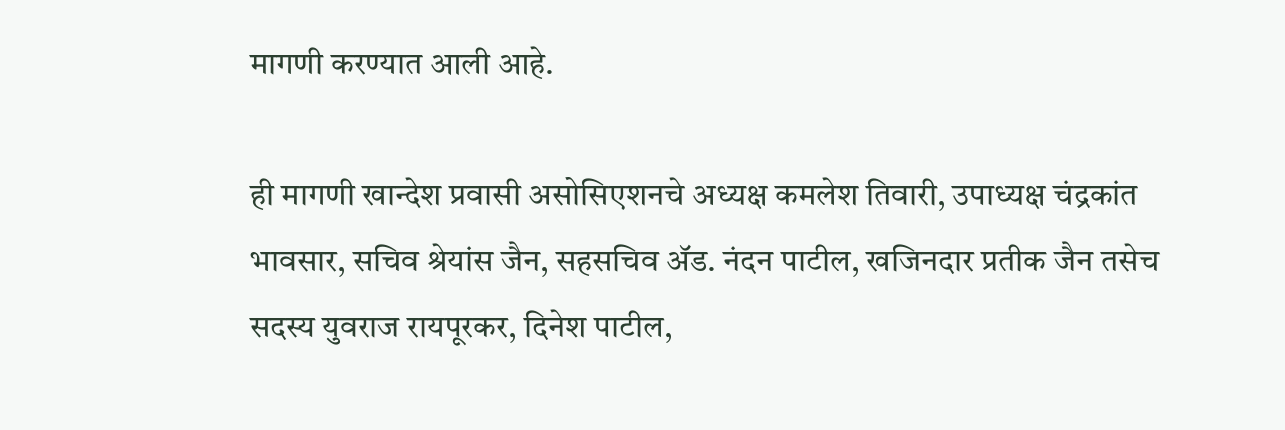मागणी करण्यात आली आहे.

ही मागणी खान्देश प्रवासी असोसिएशनचे अध्यक्ष कमलेश तिवारी, उपाध्यक्ष चंद्रकांत भावसार, सचिव श्रेयांस जैन, सहसचिव ॲड. नंदन पाटील, खजिनदार प्रतीक जैन तसेच सदस्य युवराज रायपूरकर, दिनेश पाटील,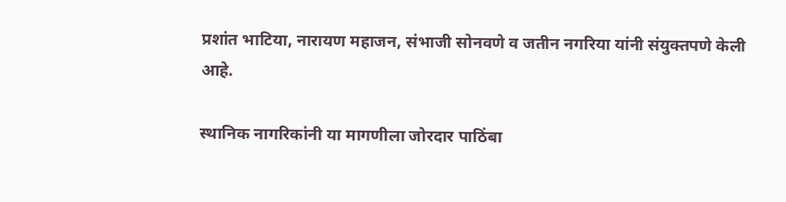प्रशांत भाटिया, नारायण महाजन, संभाजी सोनवणे व जतीन नगरिया यांनी संयुक्तपणे केली आहे.

स्थानिक नागरिकांनी या मागणीला जोरदार पाठिंबा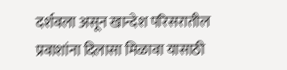दर्शवला असून खान्देश परिसरातील प्रवाशांना दिलासा मिळावा यासाठी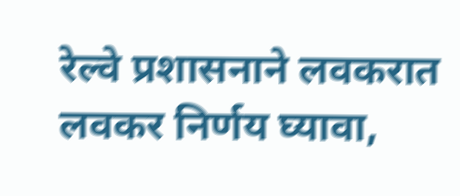रेल्वे प्रशासनाने लवकरात लवकर निर्णय घ्यावा,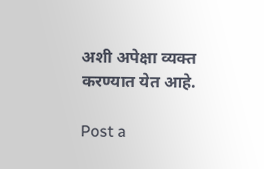अशी अपेक्षा व्यक्त करण्यात येत आहे.

Post a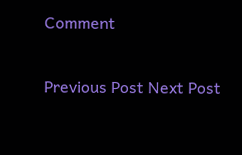Comment

Previous Post Next Post